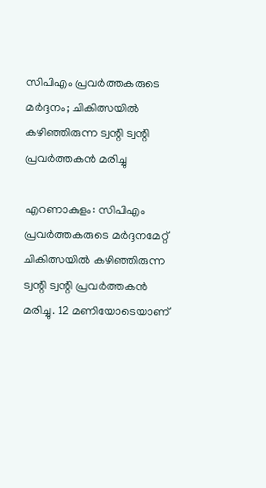സിപിഎം പ്രവർത്തകരുടെ മർദ്ദനം; ചികിത്സയിൽ കഴിഞ്ഞിരുന്ന ട്വന്റി ട്വന്റി പ്രവർത്തകൻ മരിച്ചു

എറണാകുളം: സിപിഎം പ്രവർത്തകരുടെ മർദ്ദനമേറ്റ് ചികിത്സയിൽ കഴിഞ്ഞിരുന്ന ട്വന്റി ട്വന്റി പ്രവർത്തകൻ മരിച്ചു. 12 മണിയോടെയാണ്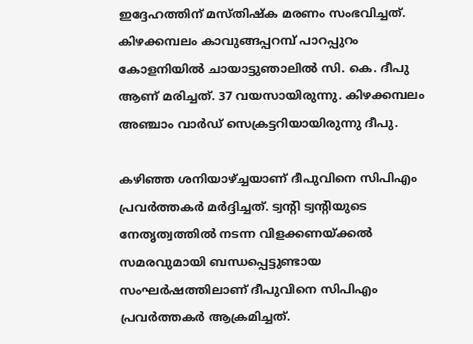ഇദ്ദേഹത്തിന് മസ്തിഷ്‌ക മരണം സംഭവിച്ചത്. കിഴക്കമ്പലം കാവുങ്ങപ്പറമ്പ് പാറപ്പുറം കോളനിയിൽ ചായാട്ടുഞാലിൽ സി. കെ. ദീപു ആണ് മരിച്ചത്. 37 വയസായിരുന്നു. കിഴക്കമ്പലം അഞ്ചാം വാർഡ് സെക്രട്ടറിയായിരുന്നു ദീപു.

കഴിഞ്ഞ ശനിയാഴ്ച്ചയാണ് ദീപുവിനെ സിപിഎം പ്രവർത്തകർ മർദ്ദിച്ചത്. ട്വന്റി ട്വന്റിയുടെ നേതൃത്വത്തിൽ നടന്ന വിളക്കണയ്ക്കൽ സമരവുമായി ബന്ധപ്പെട്ടുണ്ടായ സംഘർഷത്തിലാണ് ദീപുവിനെ സിപിഎം പ്രവർത്തകർ ആക്രമിച്ചത്.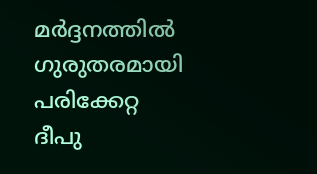മർദ്ദനത്തിൽ ഗുരുതരമായി പരിക്കേറ്റ ദീപു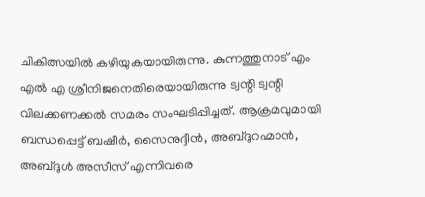ചികിത്സയിൽ കഴിയുകയായിരുന്നു. കുന്നത്തുനാട് എം എൽ എ ശ്രീനിജനെതിരെയായിരുന്നു ട്വന്റി ട്വന്റി വിലക്കണക്കൽ സമരം സംഘടിപ്പിച്ചത്. ആക്രമവുമായി ബന്ധപ്പെട്ട് ബഷീർ, സൈനുദ്ദീൻ, അബ്ദുറഹ്മാൻ, അബ്ദുൾ അസീസ് എന്നിവരെ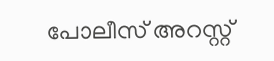പോലീസ് അറസ്റ്റ്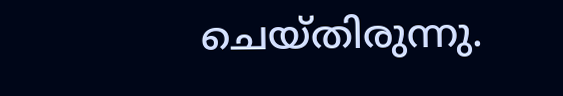ചെയ്തിരുന്നു.